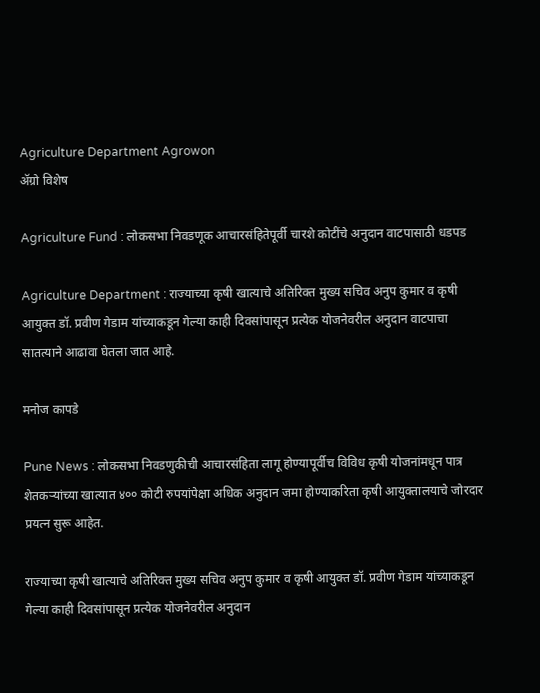Agriculture Department Agrowon
ॲग्रो विशेष

Agriculture Fund : लोकसभा निवडणूक आचारसंहितेपूर्वी चारशे कोटींचे अनुदान वाटपासाठी धडपड

Agriculture Department : राज्याच्या कृषी खात्याचे अतिरिक्त मुख्य सचिव अनुप कुमार व कृषी आयुक्त डॉ. प्रवीण गेडाम यांच्याकडून गेल्या काही दिवसांपासून प्रत्येक योजनेवरील अनुदान वाटपाचा सातत्याने आढावा घेतला जात आहे.

मनोज कापडे

Pune News : लोकसभा निवडणुकीची आचारसंहिता लागू होण्यापूर्वीच विविध कृषी योजनांमधून पात्र शेतकऱ्यांच्या खात्यात ४०० कोटी रुपयांपेक्षा अधिक अनुदान जमा होण्याकरिता कृषी आयुक्तालयाचे जोरदार प्रयत्न सुरू आहेत.

राज्याच्या कृषी खात्याचे अतिरिक्त मुख्य सचिव अनुप कुमार व कृषी आयुक्त डॉ. प्रवीण गेडाम यांच्याकडून गेल्या काही दिवसांपासून प्रत्येक योजनेवरील अनुदान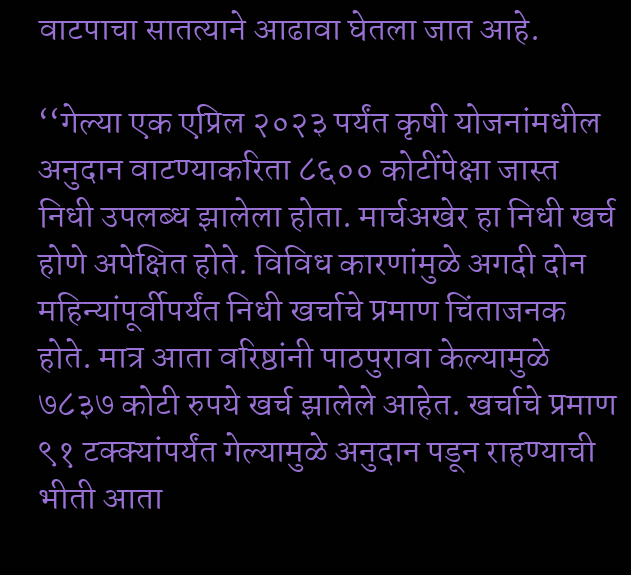वाटपाचा सातत्याने आढावा घेतला जात आहे.

‘‘गेल्या एक एप्रिल २०२३ पर्यंत कृषी योजनांमधील अनुदान वाटण्याकरिता ८६०० कोटींपेक्षा जास्त निधी उपलब्ध झालेला होता. मार्चअखेर हा निधी खर्च होणे अपेक्षित होते. विविध कारणांमुळे अगदी दोन महिन्यांपूर्वीपर्यंत निधी खर्चाचे प्रमाण चिंताजनक होते. मात्र आता वरिष्ठांनी पाठपुरावा केल्यामुळे ७८३७ कोटी रुपये खर्च झालेले आहेत. खर्चाचे प्रमाण ९१ टक्क्यांपर्यंत गेल्यामुळे अनुदान पडून राहण्याची भीती आता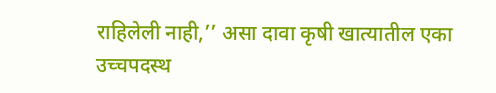राहिलेली नाही,’’ असा दावा कृषी खात्यातील एका उच्चपदस्थ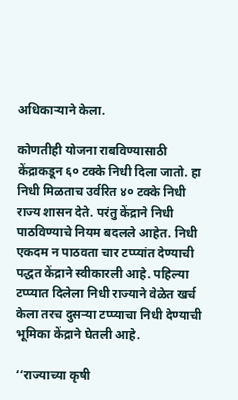अधिकाऱ्याने केला.

कोणतीही योजना राबविण्यासाठी केंद्राकडून ६० टक्के निधी दिला जातो. हा निधी मिळताच उर्वरित ४० टक्के निधी राज्य शासन देते. परंतु केंद्राने निधी पाठविण्याचे नियम बदलले आहेत. निधी एकदम न पाठवता चार टप्प्यांत देण्याची पद्धत केंद्राने स्वीकारली आहे. पहिल्या टप्प्यात दिलेला निधी राज्याने वेळेत खर्च केला तरच दुसऱ्या टप्प्याचा निधी देण्याची भूमिका केंद्राने घेतली आहे.

‘‘राज्याच्या कृषी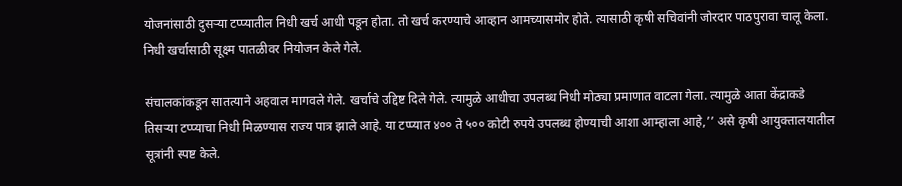योजनांसाठी दुसऱ्या टप्प्यातील निधी खर्च आधी पडून होता. तो खर्च करण्याचे आव्हान आमच्यासमोर होते. त्यासाठी कृषी सचिवांनी जोरदार पाठपुरावा चालू केला. निधी खर्चासाठी सूक्ष्म पातळीवर नियोजन केले गेले.

संचालकांकडून सातत्याने अहवाल मागवले गेले. खर्चाचे उद्दिष्ट दिले गेले. त्यामुळे आधीचा उपलब्ध निधी मोठ्या प्रमाणात वाटला गेला. त्यामुळे आता केंद्राकडे तिसऱ्या टप्प्याचा निधी मिळण्यास राज्य पात्र झाले आहे. या टप्प्यात ४०० ते ५०० कोटी रुपये उपलब्ध होण्याची आशा आम्हाला आहे,’’ असे कृषी आयुक्तालयातील सूत्रांनी स्पष्ट केले.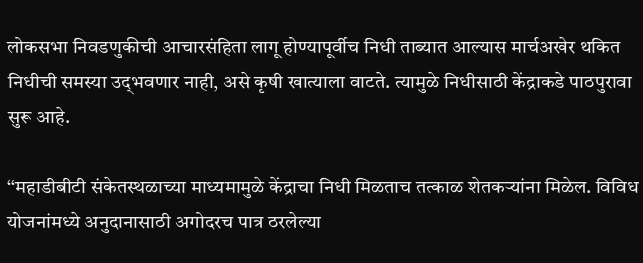लोकसभा निवडणुकीची आचारसंहिता लागू होण्यापूर्वीच निधी ताब्यात आल्यास मार्चअखेर थकित निधीची समस्या उद्‍भवणार नाही, असे कृषी खात्याला वाटते. त्यामुळे निधीसाठी केंद्राकडे पाठपुरावा सुरू आहे.

‘‘महाडीबीटी संकेतस्थळाच्या माध्यमामुळे केंद्राचा निधी मिळताच तत्काळ शेतकऱ्यांना मिळेल. विविध योजनांमध्ये अनुदानासाठी अगोदरच पात्र ठरलेल्या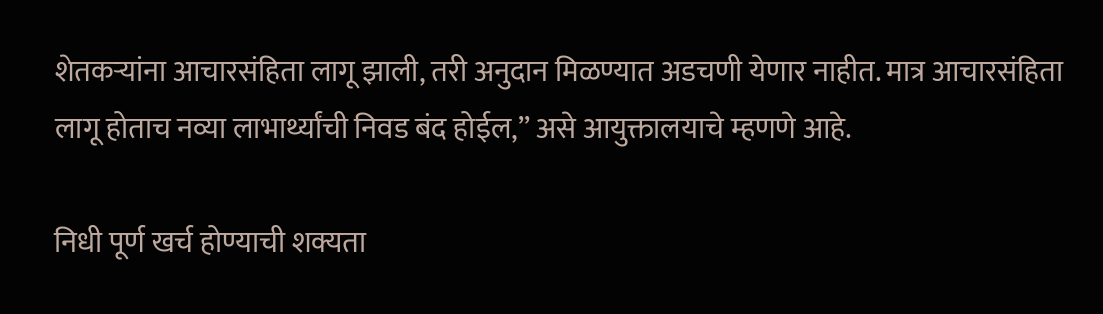शेतकऱ्यांना आचारसंहिता लागू झाली, तरी अनुदान मिळण्यात अडचणी येणार नाहीत. मात्र आचारसंहिता लागू होताच नव्या लाभार्थ्यांची निवड बंद होईल,’’ असे आयुक्तालयाचे म्हणणे आहे.

निधी पूर्ण खर्च होण्याची शक्यता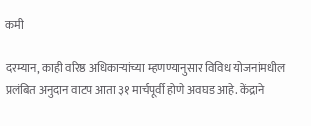कमी

दरम्यान, काही वरिष्ठ अधिकाऱ्यांच्या म्हणण्यानुसार विविध योजनांमधील प्रलंबित अनुदान वाटप आता ३१ मार्चपूर्वी होणे अवघड आहे. केंद्राने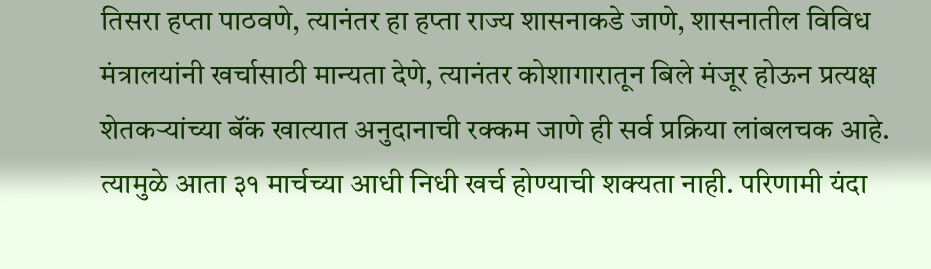तिसरा हप्ता पाठवणे, त्यानंतर हा हप्ता राज्य शासनाकडे जाणे, शासनातील विविध मंत्रालयांनी खर्चासाठी मान्यता देणे, त्यानंतर कोशागारातून बिले मंजूर होऊन प्रत्यक्ष शेतकऱ्यांच्या बॅंक खात्यात अनुदानाची रक्कम जाणे ही सर्व प्रक्रिया लांबलचक आहे. त्यामुळे आता ३१ मार्चच्या आधी निधी खर्च होण्याची शक्यता नाही. परिणामी यंदा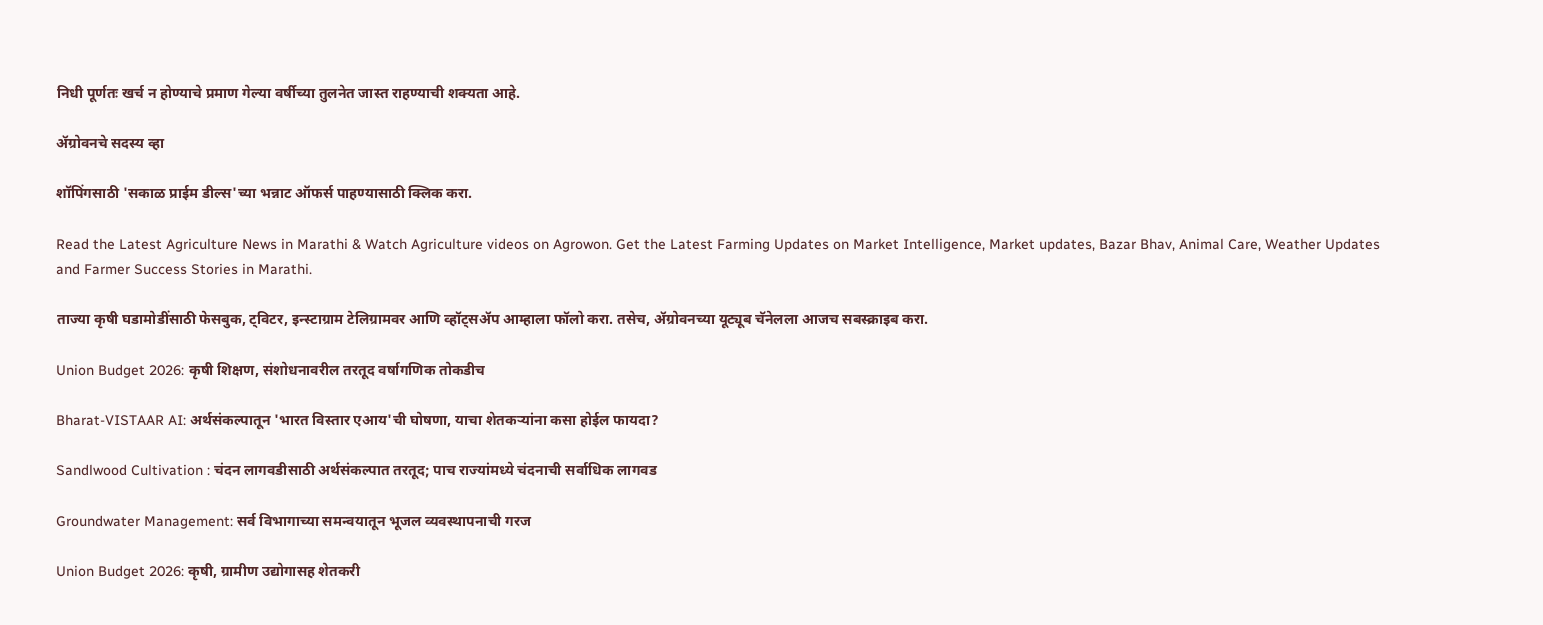निधी पूर्णतः खर्च न होण्याचे प्रमाण गेल्या वर्षीच्या तुलनेत जास्त राहण्याची शक्यता आहे.

ॲग्रोवनचे सदस्य व्हा

शॉपिंगसाठी 'सकाळ प्राईम डील्स'च्या भन्नाट ऑफर्स पाहण्यासाठी क्लिक करा.

Read the Latest Agriculture News in Marathi & Watch Agriculture videos on Agrowon. Get the Latest Farming Updates on Market Intelligence, Market updates, Bazar Bhav, Animal Care, Weather Updates and Farmer Success Stories in Marathi.

ताज्या कृषी घडामोडींसाठी फेसबुक, ट्विटर, इन्स्टाग्राम टेलिग्रामवर आणि व्हॉट्सॲप आम्हाला फॉलो करा. तसेच, ॲग्रोवनच्या यूट्यूब चॅनेलला आजच सबस्क्राइब करा.

Union Budget 2026: कृषी शिक्षण, संशोधनावरील तरतूद वर्षागणिक तोकडीच

Bharat-VISTAAR AI: अर्थसंकल्पातून 'भारत विस्तार एआय'ची घोषणा, याचा शेतकऱ्यांना कसा होईल फायदा?

Sandlwood Cultivation : चंदन लागवडीसाठी अर्थसंकल्पात तरतूद; पाच राज्यांमध्ये चंदनाची सर्वाधिक लागवड

Groundwater Management: सर्व विभागाच्या समन्वयातून भूजल व्यवस्थापनाची गरज

Union Budget 2026: कृषी, ग्रामीण उद्योगासह शेतकरी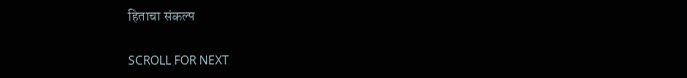हिताचा संकल्प

SCROLL FOR NEXT